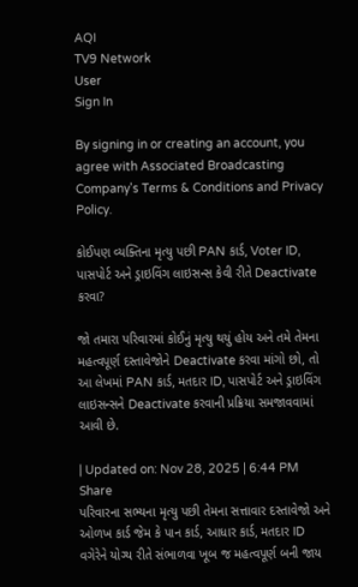AQI
TV9 Network
User
Sign In

By signing in or creating an account, you agree with Associated Broadcasting Company's Terms & Conditions and Privacy Policy.

કોઈપણ વ્યક્તિના મૃત્યુ પછી PAN કાર્ડ, Voter ID, પાસપોર્ટ અને ડ્રાઇવિંગ લાઇસન્સ કેવી રીતે Deactivate કરવા?

જો તમારા પરિવારમાં કોઈનું મૃત્યુ થયું હોય અને તમે તેમના મહત્વપૂર્ણ દસ્તાવેજોને Deactivate કરવા માંગો છો, તો આ લેખમાં PAN કાર્ડ, મતદાર ID, પાસપોર્ટ અને ડ્રાઇવિંગ લાઇસન્સને Deactivate કરવાની પ્રક્રિયા સમજાવવામાં આવી છે.

| Updated on: Nov 28, 2025 | 6:44 PM
Share
પરિવારના સભ્યના મૃત્યુ પછી તેમના સત્તાવાર દસ્તાવેજો અને ઓળખ કાર્ડ જેમ કે પાન કાર્ડ, આધાર કાર્ડ, મતદાર ID વગેરેને યોગ્ય રીતે સંભાળવા ખૂબ જ મહત્વપૂર્ણ બની જાય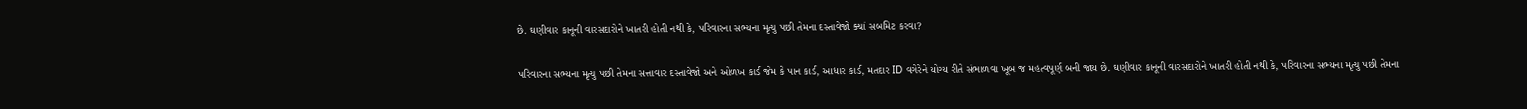છે. ઘણીવાર કાનૂની વારસદારોને ખાતરી હોતી નથી કે, પરિવારના સભ્યના મૃત્યુ પછી તેમના દસ્તાવેજો ક્યાં સબમિટ કરવા?

પરિવારના સભ્યના મૃત્યુ પછી તેમના સત્તાવાર દસ્તાવેજો અને ઓળખ કાર્ડ જેમ કે પાન કાર્ડ, આધાર કાર્ડ, મતદાર ID વગેરેને યોગ્ય રીતે સંભાળવા ખૂબ જ મહત્વપૂર્ણ બની જાય છે. ઘણીવાર કાનૂની વારસદારોને ખાતરી હોતી નથી કે, પરિવારના સભ્યના મૃત્યુ પછી તેમના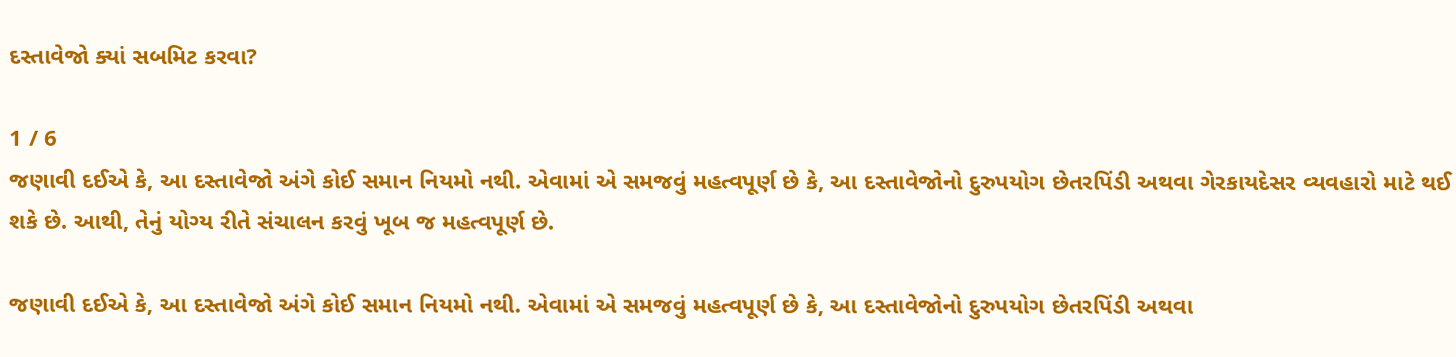દસ્તાવેજો ક્યાં સબમિટ કરવા?

1 / 6
જણાવી દઈએ કે, આ દસ્તાવેજો અંગે કોઈ સમાન નિયમો નથી. એવામાં એ સમજવું મહત્વપૂર્ણ છે કે, આ દસ્તાવેજોનો દુરુપયોગ છેતરપિંડી અથવા ગેરકાયદેસર વ્યવહારો માટે થઈ શકે છે. આથી, તેનું યોગ્ય રીતે સંચાલન કરવું ખૂબ જ મહત્વપૂર્ણ છે.

જણાવી દઈએ કે, આ દસ્તાવેજો અંગે કોઈ સમાન નિયમો નથી. એવામાં એ સમજવું મહત્વપૂર્ણ છે કે, આ દસ્તાવેજોનો દુરુપયોગ છેતરપિંડી અથવા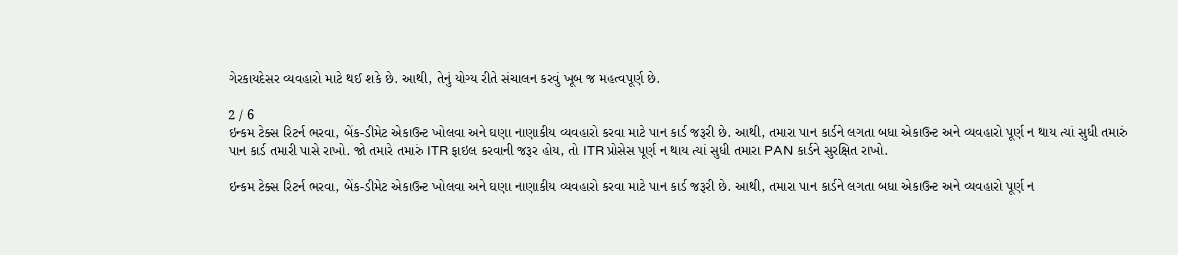ગેરકાયદેસર વ્યવહારો માટે થઈ શકે છે. આથી, તેનું યોગ્ય રીતે સંચાલન કરવું ખૂબ જ મહત્વપૂર્ણ છે.

2 / 6
ઇન્કમ ટેક્સ રિટર્ન ભરવા, બેંક-ડીમેટ એકાઉન્ટ ખોલવા અને ઘણા નાણાકીય વ્યવહારો કરવા માટે પાન કાર્ડ જરૂરી છે. આથી, તમારા પાન કાર્ડને લગતા બધા એકાઉન્ટ અને વ્યવહારો પૂર્ણ ન થાય ત્યાં સુધી તમારું પાન કાર્ડ તમારી પાસે રાખો. જો તમારે તમારું ITR ફાઇલ કરવાની જરૂર હોય, તો ITR પ્રોસેસ પૂર્ણ ન થાય ત્યાં સુધી તમારા PAN કાર્ડને સુરક્ષિત રાખો.

ઇન્કમ ટેક્સ રિટર્ન ભરવા, બેંક-ડીમેટ એકાઉન્ટ ખોલવા અને ઘણા નાણાકીય વ્યવહારો કરવા માટે પાન કાર્ડ જરૂરી છે. આથી, તમારા પાન કાર્ડને લગતા બધા એકાઉન્ટ અને વ્યવહારો પૂર્ણ ન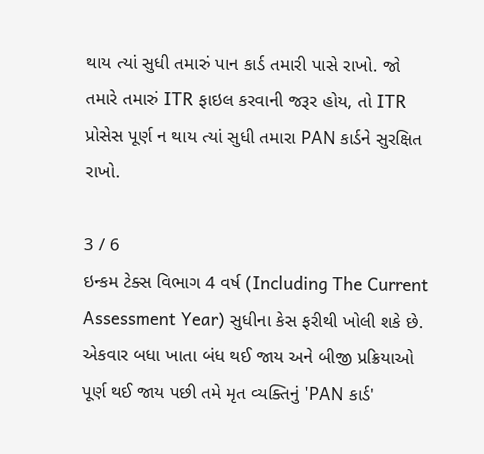થાય ત્યાં સુધી તમારું પાન કાર્ડ તમારી પાસે રાખો. જો તમારે તમારું ITR ફાઇલ કરવાની જરૂર હોય, તો ITR પ્રોસેસ પૂર્ણ ન થાય ત્યાં સુધી તમારા PAN કાર્ડને સુરક્ષિત રાખો.

3 / 6
ઇન્કમ ટેક્સ વિભાગ 4 વર્ષ (Including The Current Assessment Year) સુધીના કેસ ફરીથી ખોલી શકે છે. એકવાર બધા ખાતા બંધ થઈ જાય અને બીજી પ્રક્રિયાઓ પૂર્ણ થઈ જાય પછી તમે મૃત વ્યક્તિનું 'PAN કાર્ડ'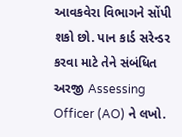આવકવેરા વિભાગને સોંપી શકો છો. પાન કાર્ડ સરેન્ડર કરવા માટે તેને સંબંધિત અરજી Assessing Officer (AO) ને લખો.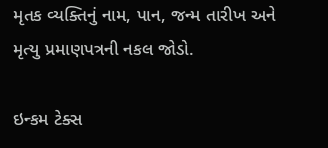મૃતક વ્યક્તિનું નામ, પાન, જન્મ તારીખ અને મૃત્યુ પ્રમાણપત્રની નકલ જોડો.

ઇન્કમ ટેક્સ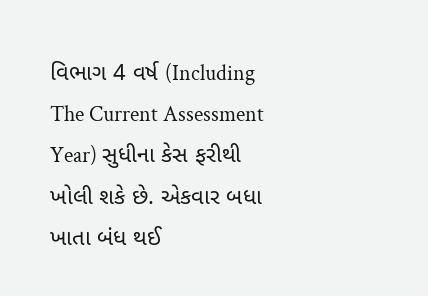વિભાગ 4 વર્ષ (Including The Current Assessment Year) સુધીના કેસ ફરીથી ખોલી શકે છે. એકવાર બધા ખાતા બંધ થઈ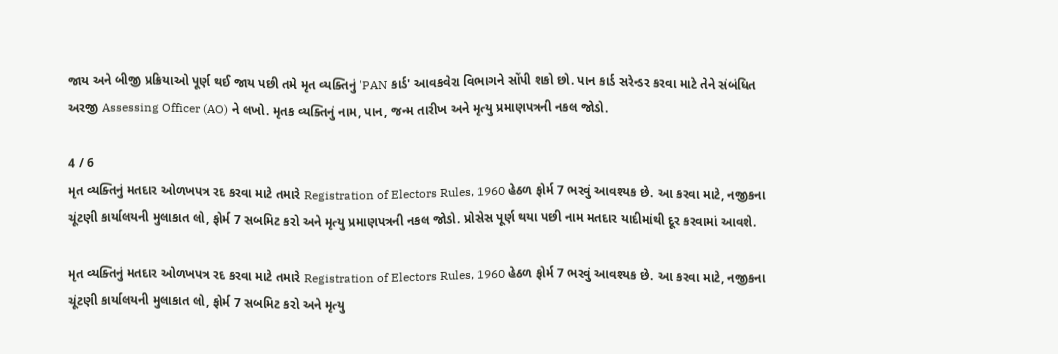જાય અને બીજી પ્રક્રિયાઓ પૂર્ણ થઈ જાય પછી તમે મૃત વ્યક્તિનું 'PAN કાર્ડ' આવકવેરા વિભાગને સોંપી શકો છો. પાન કાર્ડ સરેન્ડર કરવા માટે તેને સંબંધિત અરજી Assessing Officer (AO) ને લખો. મૃતક વ્યક્તિનું નામ, પાન, જન્મ તારીખ અને મૃત્યુ પ્રમાણપત્રની નકલ જોડો.

4 / 6
મૃત વ્યક્તિનું મતદાર ઓળખપત્ર રદ કરવા માટે તમારે Registration of Electors Rules, 1960 હેઠળ ફોર્મ 7 ભરવું આવશ્યક છે. આ કરવા માટે, નજીકના ચૂંટણી કાર્યાલયની મુલાકાત લો, ફોર્મ 7 સબમિટ કરો અને મૃત્યુ પ્રમાણપત્રની નકલ જોડો. પ્રોસેસ પૂર્ણ થયા પછી નામ મતદાર યાદીમાંથી દૂર કરવામાં આવશે.

મૃત વ્યક્તિનું મતદાર ઓળખપત્ર રદ કરવા માટે તમારે Registration of Electors Rules, 1960 હેઠળ ફોર્મ 7 ભરવું આવશ્યક છે. આ કરવા માટે, નજીકના ચૂંટણી કાર્યાલયની મુલાકાત લો, ફોર્મ 7 સબમિટ કરો અને મૃત્યુ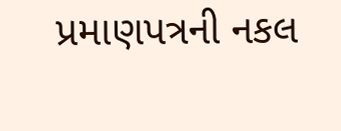પ્રમાણપત્રની નકલ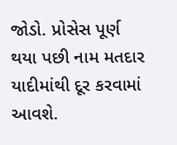જોડો. પ્રોસેસ પૂર્ણ થયા પછી નામ મતદાર યાદીમાંથી દૂર કરવામાં આવશે.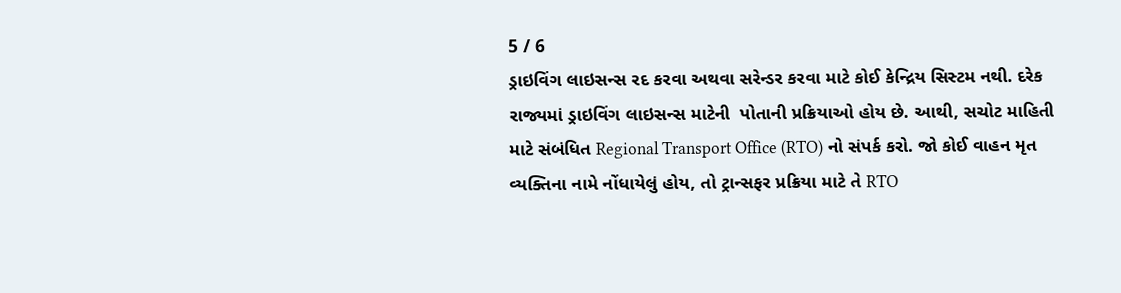5 / 6
ડ્રાઇવિંગ લાઇસન્સ રદ કરવા અથવા સરેન્ડર કરવા માટે કોઈ કેન્દ્રિય સિસ્ટમ નથી. દરેક રાજ્યમાં ડ્રાઇવિંગ લાઇસન્સ માટેની  પોતાની પ્રક્રિયાઓ હોય છે. આથી, સચોટ માહિતી માટે સંબંધિત Regional Transport Office (RTO) નો સંપર્ક કરો. જો કોઈ વાહન મૃત વ્યક્તિના નામે નોંધાયેલું હોય, તો ટ્રાન્સફર પ્રક્રિયા માટે તે RTO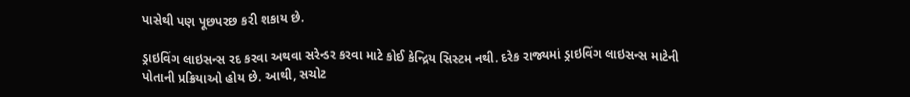પાસેથી પણ પૂછપરછ કરી શકાય છે.

ડ્રાઇવિંગ લાઇસન્સ રદ કરવા અથવા સરેન્ડર કરવા માટે કોઈ કેન્દ્રિય સિસ્ટમ નથી. દરેક રાજ્યમાં ડ્રાઇવિંગ લાઇસન્સ માટેની પોતાની પ્રક્રિયાઓ હોય છે. આથી, સચોટ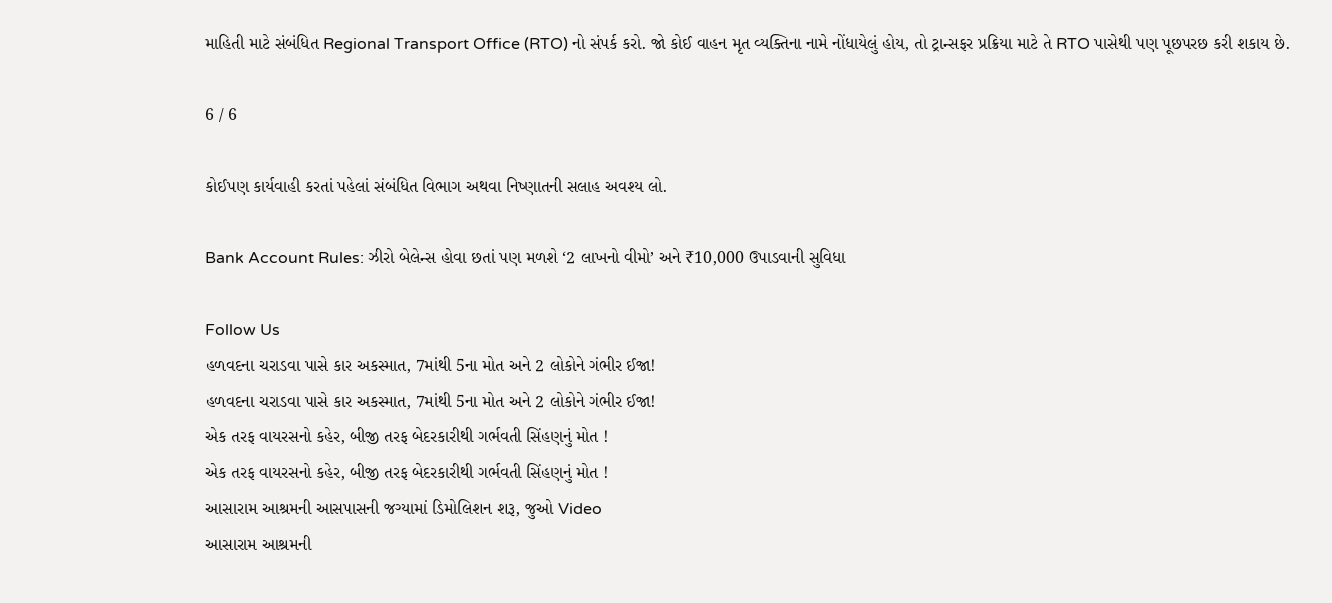માહિતી માટે સંબંધિત Regional Transport Office (RTO) નો સંપર્ક કરો. જો કોઈ વાહન મૃત વ્યક્તિના નામે નોંધાયેલું હોય, તો ટ્રાન્સફર પ્રક્રિયા માટે તે RTO પાસેથી પણ પૂછપરછ કરી શકાય છે.

6 / 6

કોઈપણ કાર્યવાહી કરતાં પહેલાં સંબંધિત વિભાગ અથવા નિષ્ણાતની સલાહ અવશ્ય લો.

Bank Account Rules: ઝીરો બેલેન્સ હોવા છતાં પણ મળશે ‘2 લાખનો વીમો’ અને ₹10,000 ઉપાડવાની સુવિધા

Follow Us
હળવદના ચરાડવા પાસે કાર અકસ્માત, 7માંથી 5ના મોત અને 2 લોકોને ગંભીર ઈજા!
હળવદના ચરાડવા પાસે કાર અકસ્માત, 7માંથી 5ના મોત અને 2 લોકોને ગંભીર ઈજા!
એક તરફ વાયરસનો કહેર, બીજી તરફ બેદરકારીથી ગર્ભવતી સિંહણનું મોત !
એક તરફ વાયરસનો કહેર, બીજી તરફ બેદરકારીથી ગર્ભવતી સિંહણનું મોત !
આસારામ આશ્રમની આસપાસની જગ્યામાં ડિમોલિશન શરૂ, જુઓ Video
આસારામ આશ્રમની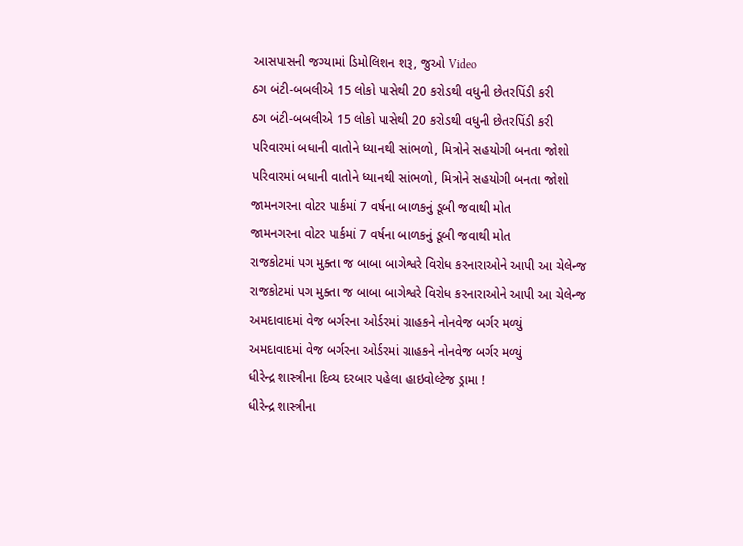આસપાસની જગ્યામાં ડિમોલિશન શરૂ, જુઓ Video
ઠગ બંટી-બબલીએ 15 લોકો પાસેથી 20 કરોડથી વધુની છેતરપિંડી કરી
ઠગ બંટી-બબલીએ 15 લોકો પાસેથી 20 કરોડથી વધુની છેતરપિંડી કરી
પરિવારમાં બધાની વાતોને ધ્યાનથી સાંભળો, મિત્રોને સહયોગી બનતા જોશો
પરિવારમાં બધાની વાતોને ધ્યાનથી સાંભળો, મિત્રોને સહયોગી બનતા જોશો
જામનગરના વોટર પાર્કમાં 7 વર્ષના બાળકનું ડૂબી જવાથી મોત
જામનગરના વોટર પાર્કમાં 7 વર્ષના બાળકનું ડૂબી જવાથી મોત
રાજકોટમાં પગ મુક્તા જ બાબા બાગેશ્વરે વિરોધ કરનારાઓને આપી આ ચેલેન્જ
રાજકોટમાં પગ મુક્તા જ બાબા બાગેશ્વરે વિરોધ કરનારાઓને આપી આ ચેલેન્જ
અમદાવાદમાં વેજ બર્ગરના ઓર્ડરમાં ગ્રાહકને નોનવેજ બર્ગર મળ્યું
અમદાવાદમાં વેજ બર્ગરના ઓર્ડરમાં ગ્રાહકને નોનવેજ બર્ગર મળ્યું
ધીરેન્દ્ર શાસ્ત્રીના દિવ્ય દરબાર પહેલા હાઇવોલ્ટેજ ડ્રામા !
ધીરેન્દ્ર શાસ્ત્રીના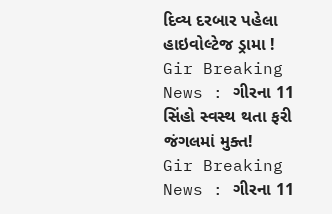દિવ્ય દરબાર પહેલા હાઇવોલ્ટેજ ડ્રામા !
Gir Breaking News : ગીરના 11 સિંહો સ્વસ્થ થતા ફરી જંગલમાં મુક્ત!
Gir Breaking News : ગીરના 11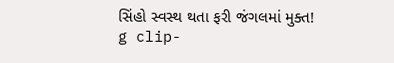સિંહો સ્વસ્થ થતા ફરી જંગલમાં મુક્ત!
g clip-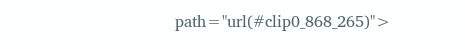path="url(#clip0_868_265)">